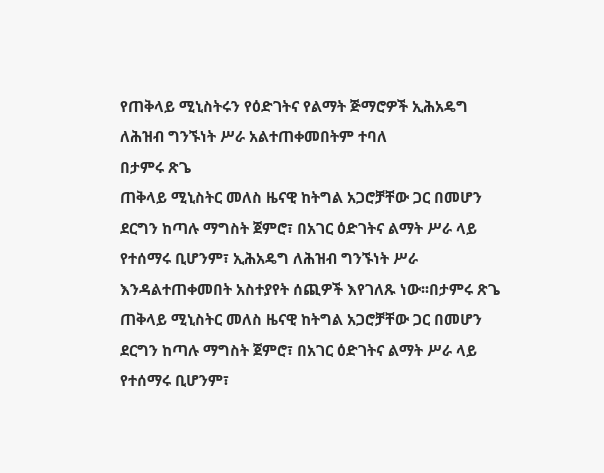የጠቅላይ ሚኒስትሩን የዕድገትና የልማት ጅማሮዎች ኢሕአዴግ ለሕዝብ ግንኙነት ሥራ አልተጠቀመበትም ተባለ
በታምሩ ጽጌ
ጠቅላይ ሚኒስትር መለስ ዜናዊ ከትግል አጋሮቻቸው ጋር በመሆን ደርግን ከጣሉ ማግስት ጀምሮ፣ በአገር ዕድገትና ልማት ሥራ ላይ የተሰማሩ ቢሆንም፣ ኢሕአዴግ ለሕዝብ ግንኙነት ሥራ እንዳልተጠቀመበት አስተያየት ሰጪዎች እየገለጹ ነው፡፡በታምሩ ጽጌ
ጠቅላይ ሚኒስትር መለስ ዜናዊ ከትግል አጋሮቻቸው ጋር በመሆን ደርግን ከጣሉ ማግስት ጀምሮ፣ በአገር ዕድገትና ልማት ሥራ ላይ የተሰማሩ ቢሆንም፣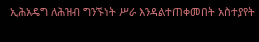ኢሕአዴግ ለሕዝብ ግንኙነት ሥራ እንዳልተጠቀመበት አስተያየት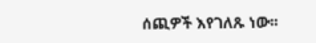ሰጪዎች እየገለጹ ነው፡፡